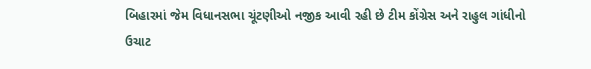બિહારમાં જેમ વિધાનસભા ચૂંટણીઓ નજીક આવી રહી છે ટીમ કોંગ્રેસ અને રાહુલ ગાંધીનો ઉચાટ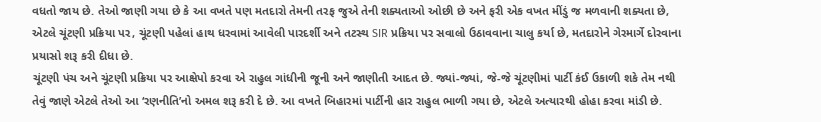વધતો જાય છે. તેઓ જાણી ગયા છે કે આ વખતે પણ મતદારો તેમની તરફ જુએ તેની શક્યતાઓ ઓછી છે અને ફરી એક વખત મીંડું જ મળવાની શક્યતા છે, એટલે ચૂંટણી પ્રક્રિયા પર, ચૂંટણી પહેલાં હાથ ધરવામાં આવેલી પારદર્શી અને તટસ્થ SIR પ્રક્રિયા પર સવાલો ઉઠાવવાના ચાલુ કર્યા છે, મતદારોને ગેરમાર્ગે દોરવાના પ્રયાસો શરૂ કરી દીધા છે.
ચૂંટણી પંચ અને ચૂંટણી પ્રક્રિયા પર આક્ષેપો કરવા એ રાહુલ ગાંધીની જૂની અને જાણીતી આદત છે. જ્યાં-જ્યાં, જે-જે ચૂંટણીમાં પાર્ટી કંઈ ઉકાળી શકે તેમ નથી તેવું જાણે એટલે તેઓ આ ‘રણનીતિ’નો અમલ શરૂ કરી દે છે. આ વખતે બિહારમાં પાર્ટીની હાર રાહુલ ભાળી ગયા છે, એટલે અત્યારથી હોહા કરવા માંડી છે.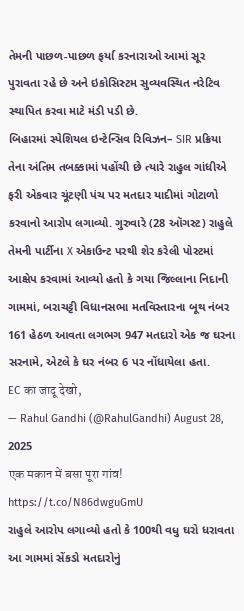તેમની પાછળ-પાછળ ફર્યા કરનારાઓ આમાં સૂર પુરાવતા રહે છે અને ઇકોસિસ્ટમ સુવ્યવસ્થિત નરેટિવ સ્થાપિત કરવા માટે મંડી પડી છે.
બિહારમાં સ્પેશિયલ ઇન્ટેન્સિવ રિવિઝન– SIR પ્રક્રિયા તેના અંતિમ તબક્કામાં પહોંચી છે ત્યારે રાહુલ ગાંધીએ ફરી એકવાર ચૂંટણી પંચ પર મતદાર યાદીમાં ગોટાળો કરવાનો આરોપ લગાવ્યો. ગુરુવારે (28 ઑગસ્ટ) રાહુલે તેમની પાર્ટીના X એકાઉન્ટ પરથી શેર કરેલી પોસ્ટમાં આક્ષેપ કરવામાં આવ્યો હતો કે ગયા જિલ્લાના નિદાની ગામમાં, બરાચટ્ટી વિધાનસભા મતવિસ્તારના બૂથ નંબર 161 હેઠળ આવતા લગભગ 947 મતદારો એક જ ઘરના સરનામે, એટલે કે ઘર નંબર 6 પર નોંધાયેલા હતા.
EC का जादू देखो,
— Rahul Gandhi (@RahulGandhi) August 28, 2025
एक मकान में बसा पूरा गांव! https://t.co/N86dwguGmU
રાહુલે આરોપ લગાવ્યો હતો કે 100થી વધુ ઘરો ધરાવતા આ ગામમાં સેંકડો મતદારોનું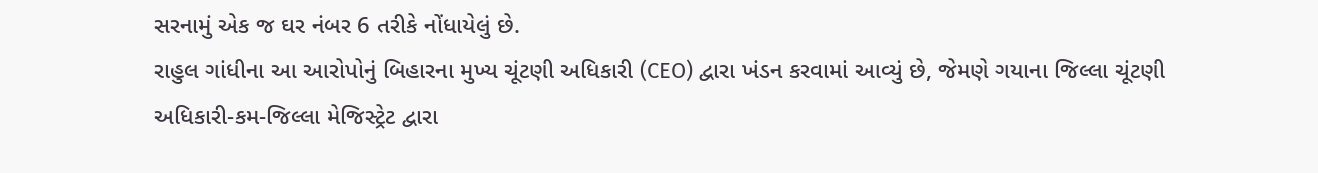સરનામું એક જ ઘર નંબર 6 તરીકે નોંધાયેલું છે.
રાહુલ ગાંધીના આ આરોપોનું બિહારના મુખ્ય ચૂંટણી અધિકારી (CEO) દ્વારા ખંડન કરવામાં આવ્યું છે, જેમણે ગયાના જિલ્લા ચૂંટણી અધિકારી-કમ-જિલ્લા મેજિસ્ટ્રેટ દ્વારા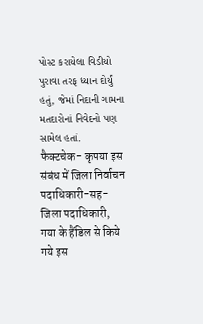પોસ્ટ કરાયેલા વિડીયો પુરાવા તરફ ધ્યાન દોર્યું હતું, જેમાં નિદાની ગામના મતદારોનાં નિવેદનો પણ સામેલ હતાં.
फैक्टचेक- कृपया इस संबंध में जिला निर्वाचन पदाधिकारी-सह-जिला पदाधिकारी, गया के हैंडिल से किये गये इस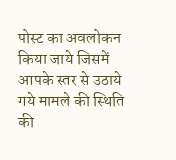पोस्ट का अवलोकन किया जाये जिसमें आपके स्तर से उठाये गये मामले की स्थिति की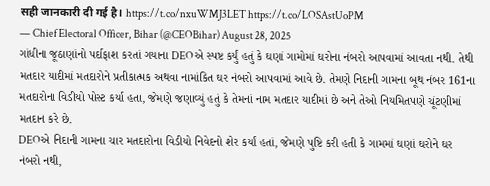सही जानकारी दी गई है। https://t.co/nxuWMJ3LET https://t.co/LOSAstUoPM
— Chief Electoral Officer, Bihar (@CEOBihar) August 28, 2025
ગાંધીના જૂઠાણાંનો પર્દાફાશ કરતાં ગયાના DEOએ સ્પષ્ટ કર્યું હતું કે ઘણાં ગામોમાં ઘરોના નંબરો આપવામાં આવતા નથી. તેથી મતદાર યાદીમાં મતદારોને પ્રતીકાત્મક અથવા નામાંકિત ઘર નંબરો આપવામાં આવે છે. તેમણે નિદાની ગામના બૂથ નંબર 161ના મતદારોના વિડીયો પોસ્ટ કર્યા હતા, જેમણે જણાવ્યું હતું કે તેમનાં નામ મતદાર યાદીમાં છે અને તેઓ નિયમિતપણે ચૂંટણીમાં મતદાન કરે છે.
DEOએ નિદાની ગામના ચાર મતદારોના વિડીયો નિવેદનો શેર કર્યાં હતાં, જેમણે પુષ્ટિ કરી હતી કે ગામમાં ઘણાં ઘરોને ઘર નંબરો નથી,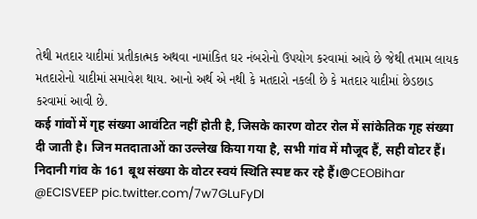તેથી મતદાર યાદીમાં પ્રતીકાત્મક અથવા નામાંકિત ઘર નંબરોનો ઉપયોગ કરવામાં આવે છે જેથી તમામ લાયક મતદારોનો યાદીમાં સમાવેશ થાય. આનો અર્થ એ નથી કે મતદારો નકલી છે કે મતદાર યાદીમાં છેડછાડ કરવામાં આવી છે.
कई गांवों में गृह संख्या आवंटित नहीं होती है, जिसके कारण वोटर रोल में सांकेतिक गृह संख्या दी जाती है। जिन मतदाताओं का उल्लेख किया गया है, सभी गांव में मौजूद हैं, सही वोटर हैं। निदानी गांव के 161 बूथ संख्या के वोटर स्वयं स्थिति स्पष्ट कर रहे हैं।@CEOBihar @ECISVEEP pic.twitter.com/7w7GLuFyDl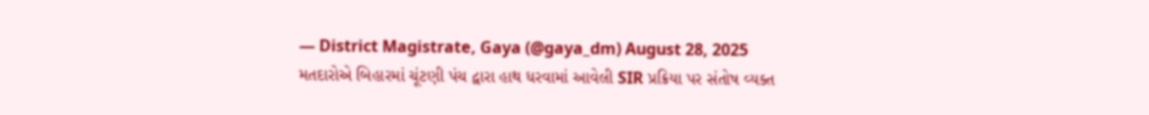— District Magistrate, Gaya (@gaya_dm) August 28, 2025
મતદારોએ બિહારમાં ચૂંટણી પંચ દ્વારા હાથ ધરવામાં આવેલી SIR પ્રક્રિયા પર સંતોષ વ્યક્ત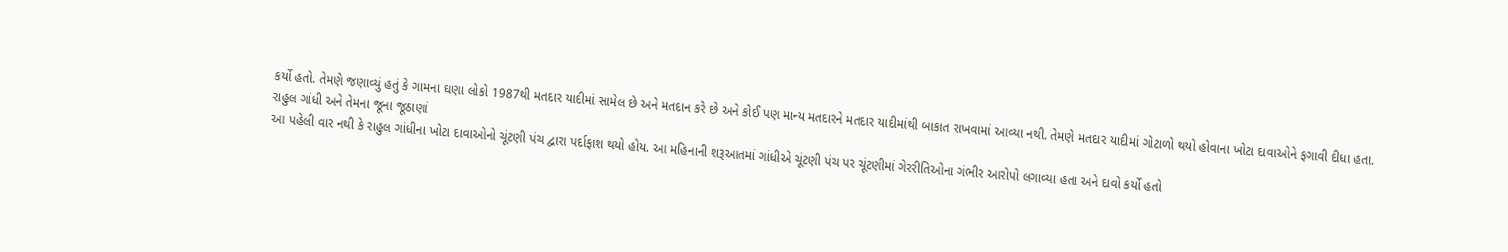કર્યો હતો. તેમણે જણાવ્યું હતું કે ગામના ઘણા લોકો 1987થી મતદાર યાદીમાં સામેલ છે અને મતદાન કરે છે અને કોઈ પણ માન્ય મતદારને મતદાર યાદીમાંથી બાકાત રાખવામાં આવ્યા નથી. તેમણે મતદાર યાદીમાં ગોટાળો થયો હોવાના ખોટા દાવાઓને ફગાવી દીધા હતા.
રાહુલ ગાંધી અને તેમના જૂના જૂઠાણાં
આ પહેલી વાર નથી કે રાહુલ ગાંધીના ખોટા દાવાઓનો ચૂંટણી પંચ દ્વારા પર્દાફાશ થયો હોય. આ મહિનાની શરૂઆતમાં ગાંધીએ ચૂંટણી પંચ પર ચૂંટણીમાં ગેરરીતિઓના ગંભીર આરોપો લગાવ્યા હતા અને દાવો કર્યો હતો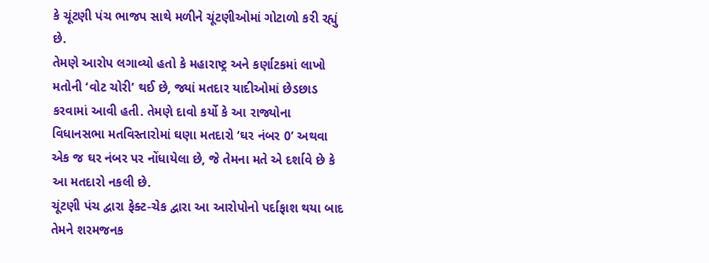કે ચૂંટણી પંચ ભાજપ સાથે મળીને ચૂંટણીઓમાં ગોટાળો કરી રહ્યું છે.
તેમણે આરોપ લગાવ્યો હતો કે મહારાષ્ટ્ર અને કર્ણાટકમાં લાખો મતોની ‘વોટ ચોરી’ થઈ છે, જ્યાં મતદાર યાદીઓમાં છેડછાડ કરવામાં આવી હતી. તેમણે દાવો કર્યો કે આ રાજ્યોના વિધાનસભા મતવિસ્તારોમાં ઘણા મતદારો ‘ઘર નંબર 0’ અથવા એક જ ઘર નંબર પર નોંધાયેલા છે, જે તેમના મતે એ દર્શાવે છે કે આ મતદારો નકલી છે.
ચૂંટણી પંચ દ્વારા ફેક્ટ-ચેક દ્વારા આ આરોપોનો પર્દાફાશ થયા બાદ તેમને શરમજનક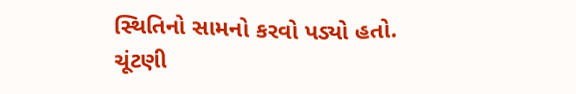સ્થિતિનો સામનો કરવો પડ્યો હતો. ચૂંટણી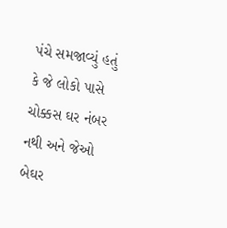પંચે સમજાવ્યું હતું કે જે લોકો પાસે ચોક્કસ ઘર નંબર નથી અને જેઓ બેઘર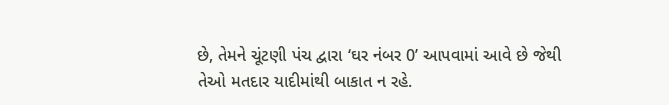છે, તેમને ચૂંટણી પંચ દ્વારા ‘ઘર નંબર 0’ આપવામાં આવે છે જેથી તેઓ મતદાર યાદીમાંથી બાકાત ન રહે.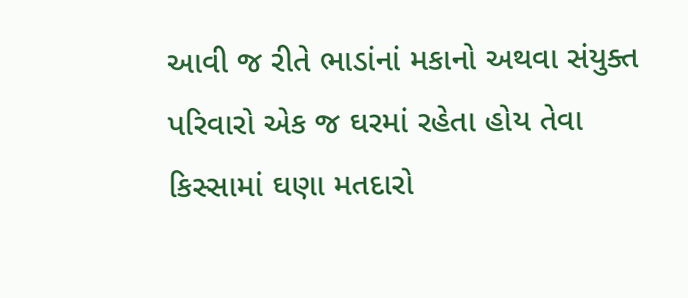આવી જ રીતે ભાડાંનાં મકાનો અથવા સંયુક્ત પરિવારો એક જ ઘરમાં રહેતા હોય તેવા કિસ્સામાં ઘણા મતદારો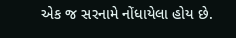એક જ સરનામે નોંધાયેલા હોય છે.